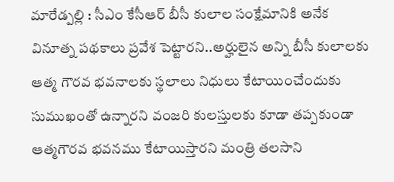మారేడ్పల్లి : సీఎం కేసీఆర్ బీసీ కులాల సంక్షేమానికి అనేక వినూత్న పథకాలు ప్రవేశ పెట్టారని..అర్హులైన అన్ని బీసీ కులాలకు ఆత్మ గౌరవ భవనాలకు స్థలాలు నిధులు కేటాయించేందుకు సుముఖంతో ఉన్నారని వంజరి కులస్తులకు కూడా తప్పకుండా ఆత్మగౌరవ భవనము కేటాయిస్తారని మంత్రి తలసాని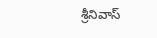శ్రీనివాస్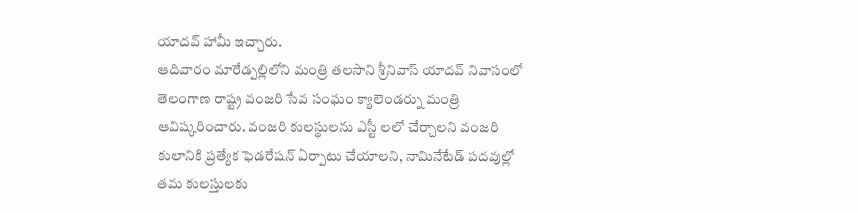యాదవ్ హామీ ఇచ్చారు.
ఆదివారం మారేడ్పల్లిలోని మంత్రి తలసాని శ్రీనివాస్ యాదవ్ నివాసంలో తెలంగాణ రాష్ట్ర వంజరి సేవ సంఘం క్యాలెండర్ను మంత్రి ఆవిష్కరించారు. వంజరి కులస్థులను ఎస్టీ లలో చేర్చాలని వంజరి కులానికి ప్రత్యేక ఫెడరేషన్ ఏర్పాటు చేయాలని, నామినేటేడ్ పదవుల్లో తమ కులస్తులకు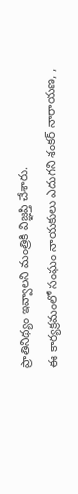ప్రాతినిథ్యం ఇవ్వాలని మంత్రికి విజ్ఞప్తి చేశారు.
ఈ కార్యక్రమంలో సంఘం నాయకులు ఎదుగని శంకర్ నారాయణ, ,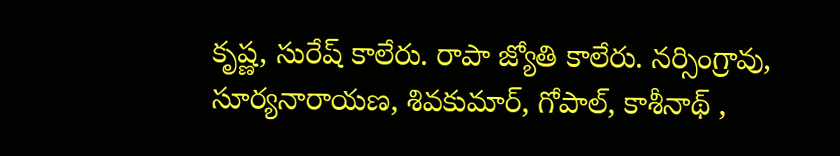కృష్ణ, సురేష్ కాలేరు. రాపా జ్యోతి కాలేరు. నర్సింగ్రావు, సూర్యనారాయణ, శివకుమార్, గోపాల్, కాశీనాథ్ ,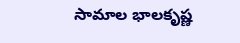సామాల భాలకృష్ణ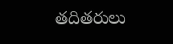తదితరులు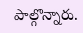పాల్గొన్నారు.